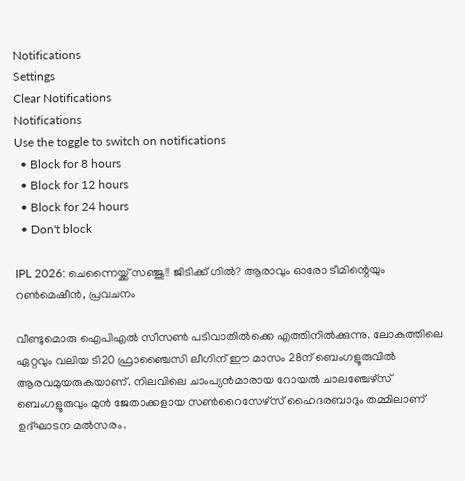Notifications
Settings
Clear Notifications
Notifications
Use the toggle to switch on notifications
  • Block for 8 hours
  • Block for 12 hours
  • Block for 24 hours
  • Don't block

IPL 2026: ചെന്നൈയ്ക്ക് സഞ്ജു!! ജിടിക്ക് ഗില്‍? ആരാവും ഓരോ ടീമിന്റെയും റണ്‍മെഷീന്‍, പ്രവചനം

വീണ്ടുമൊരു ഐപിഎല്‍ സീസണ്‍ പടിവാതില്‍ക്കെ എത്തിനില്‍ക്കുന്നു. ലോകത്തിലെ ഏറ്റവും വലിയ ടി20 ഫ്രാഞ്ചൈസി ലീഗിന് ഈ മാസം 28ന് ബെംഗളൂരുവില്‍ ആരവമുയരുകയാണ്. നിലവിലെ ചാംപ്യന്‍മാരായ റോയല്‍ ചാലഞ്ചേഴ്‌സ് ബെംഗളൂരുവും മുന്‍ ജേതാക്കളായ സണ്‍റൈസേഴ്‌സ് ഹൈദരബാദും തമ്മിലാണ് ഉദ്ഘാടന മല്‍സരം.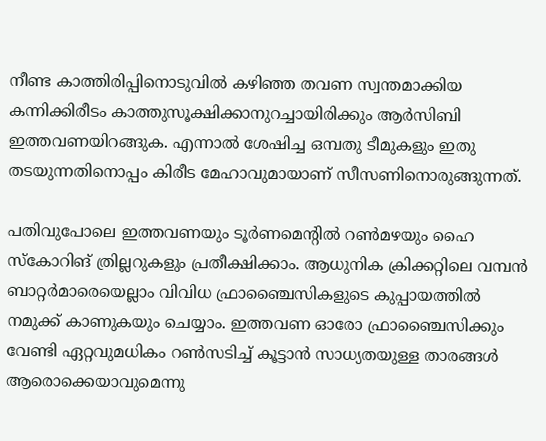നീണ്ട കാത്തിരിപ്പിനൊടുവില്‍ കഴിഞ്ഞ തവണ സ്വന്തമാക്കിയ കന്നിക്കിരീടം കാത്തുസൂക്ഷിക്കാനുറച്ചായിരിക്കും ആര്‍സിബി ഇത്തവണയിറങ്ങുക. എന്നാല്‍ ശേഷിച്ച ഒമ്പതു ടീമുകളും ഇതു തടയുന്നതിനൊപ്പം കിരീട മേഹാവുമായാണ് സീസണിനൊരുങ്ങുന്നത്.

പതിവുപോലെ ഇത്തവണയും ടൂര്‍ണമെന്റില്‍ റണ്‍മഴയും ഹൈ സ്‌കോറിങ് ത്രില്ലറുകളും പ്രതീക്ഷിക്കാം. ആധുനിക ക്രിക്കറ്റിലെ വമ്പന്‍ ബാറ്റര്‍മാരെയെല്ലാം വിവിധ ഫ്രാഞ്ചൈസികളുടെ കുപ്പായത്തില്‍ നമുക്ക് കാണുകയും ചെയ്യാം. ഇത്തവണ ഓരോ ഫ്രാഞ്ചൈസിക്കും വേണ്ടി ഏറ്റവുമധികം റണ്‍സടിച്ച് കൂട്ടാന്‍ സാധ്യതയുള്ള താരങ്ങള്‍ ആരൊക്കെയാവുമെന്നു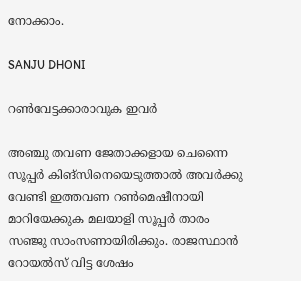നോക്കാം.

SANJU DHONI

റണ്‍വേട്ടക്കാരാവുക ഇവര്‍

അഞ്ചു തവണ ജേതാക്കളായ ചെന്നൈ സൂപ്പര്‍ കിങ്‌സിനെയെടുത്താല്‍ അവര്‍ക്കു വേണ്ടി ഇത്തവണ റണ്‍മെഷീനായി മാറിയേക്കുക മലയാളി സൂപ്പര്‍ താരം സഞ്ജു സാംസണായിരിക്കും. രാജസ്ഥാന്‍ റോയല്‍സ് വിട്ട ശേഷം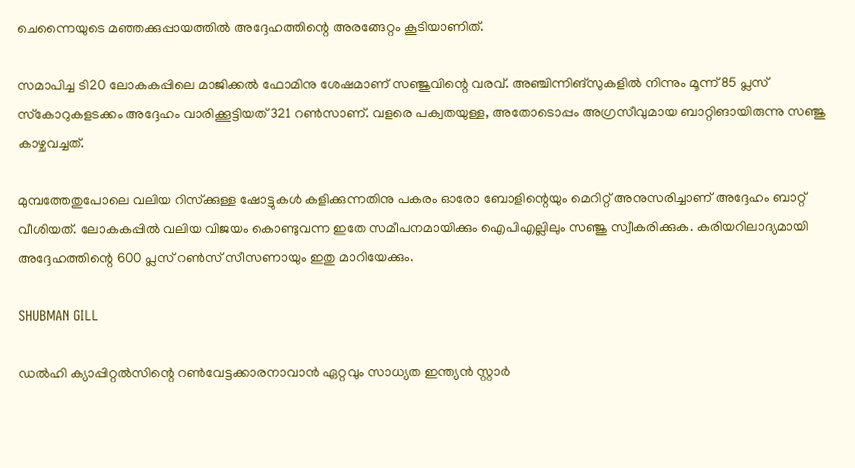ചെന്നൈയുടെ മഞ്ഞക്കുപ്പായത്തില്‍ അദ്ദേഹത്തിന്റെ അരങ്ങേറ്റം കൂടിയാണിത്.

സമാപിച്ച ടി20 ലോകകപ്പിലെ മാജിക്കല്‍ ഫോമിനു ശേഷമാണ് സഞ്ജുവിന്റെ വരവ്. അഞ്ചിന്നിങ്സുകളില്‍ നിന്നും മൂന്ന് 85 പ്ലസ് സ്‌കോറുകളടക്കം അദ്ദേഹം വാരിക്കൂട്ടിയത് 321 റണ്‍സാണ്. വളരെ പക്വതയുള്ള, അതോടൊപ്പം അഗ്രസീവുമായ ബാറ്റിങായിരുന്നു സഞ്ജു കാഴ്ചവച്ചത്.

മുമ്പത്തേതുപോലെ വലിയ റിസ്‌ക്കുള്ള ഷോട്ടുകള്‍ കളിക്കുന്നതിനു പകരം ഓരോ ബോളിന്റെയും മെറിറ്റ് അനുസരിച്ചാണ് അദ്ദേഹം ബാറ്റ് വീശിയത്. ലോകകപ്പില്‍ വലിയ വിജയം കൊണ്ടുവന്ന ഇതേ സമീപനമായിക്കും ഐപിഎല്ലിലും സഞ്ജു സ്വീകരിക്കുക. കരിയറിലാദ്യമായി അദ്ദേഹത്തിന്റെ 600 പ്ലസ് റണ്‍സ് സീസണായും ഇതു മാറിയേക്കും.

SHUBMAN GILL

ഡല്‍ഹി ക്യാപ്പിറ്റല്‍സിന്റെ റണ്‍വേട്ടക്കാരനാവാന്‍ ഏറ്റവും സാധ്യത ഇന്ത്യന്‍ സ്റ്റാര്‍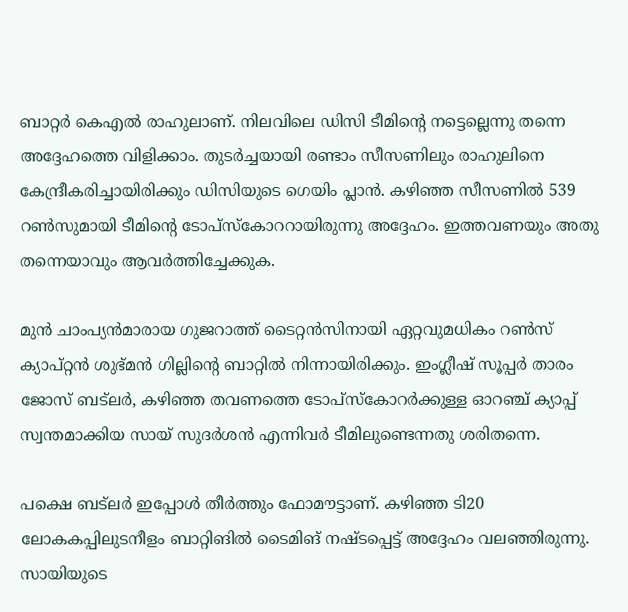ബാറ്റര്‍ കെഎല്‍ രാഹുലാണ്. നിലവിലെ ഡിസി ടീമിന്റെ നട്ടെല്ലെന്നു തന്നെ അദ്ദേഹത്തെ വിളിക്കാം. തുടര്‍ച്ചയായി രണ്ടാം സീസണിലും രാഹുലിനെ കേന്ദ്രീകരിച്ചായിരിക്കും ഡിസിയുടെ ഗെയിം പ്ലാന്‍. കഴിഞ്ഞ സീസണില്‍ 539 റണ്‍സുമായി ടീമിന്റെ ടോപ്‌സ്‌കോററായിരുന്നു അദ്ദേഹം. ഇത്തവണയും അതു തന്നെയാവും ആവര്‍ത്തിച്ചേക്കുക.

മുന്‍ ചാംപ്യന്‍മാരായ ഗുജറാത്ത് ടൈറ്റന്‍സിനായി ഏറ്റവുമധികം റണ്‍സ് ക്യാപ്റ്റന്‍ ശുഭ്മന്‍ ഗില്ലിന്റെ ബാറ്റില്‍ നിന്നായിരിക്കും. ഇംഗ്ലീഷ് സൂപ്പര്‍ താരം ജോസ് ബട്‌ലര്‍, കഴിഞ്ഞ തവണത്തെ ടോപ്‌സ്‌കോറര്‍ക്കുള്ള ഓറഞ്ച് ക്യാപ്പ് സ്വന്തമാക്കിയ സായ് സുദര്‍ശന്‍ എന്നിവര്‍ ടീമിലുണ്ടെന്നതു ശരിതന്നെ.

പക്ഷെ ബട്‌ലര്‍ ഇപ്പോള്‍ തീര്‍ത്തും ഫോമൗട്ടാണ്. കഴിഞ്ഞ ടി20 ലോകകപ്പിലുടനീളം ബാറ്റിങില്‍ ടൈമിങ് നഷ്ടപ്പെട്ട് അദ്ദേഹം വലഞ്ഞിരുന്നു. സായിയുടെ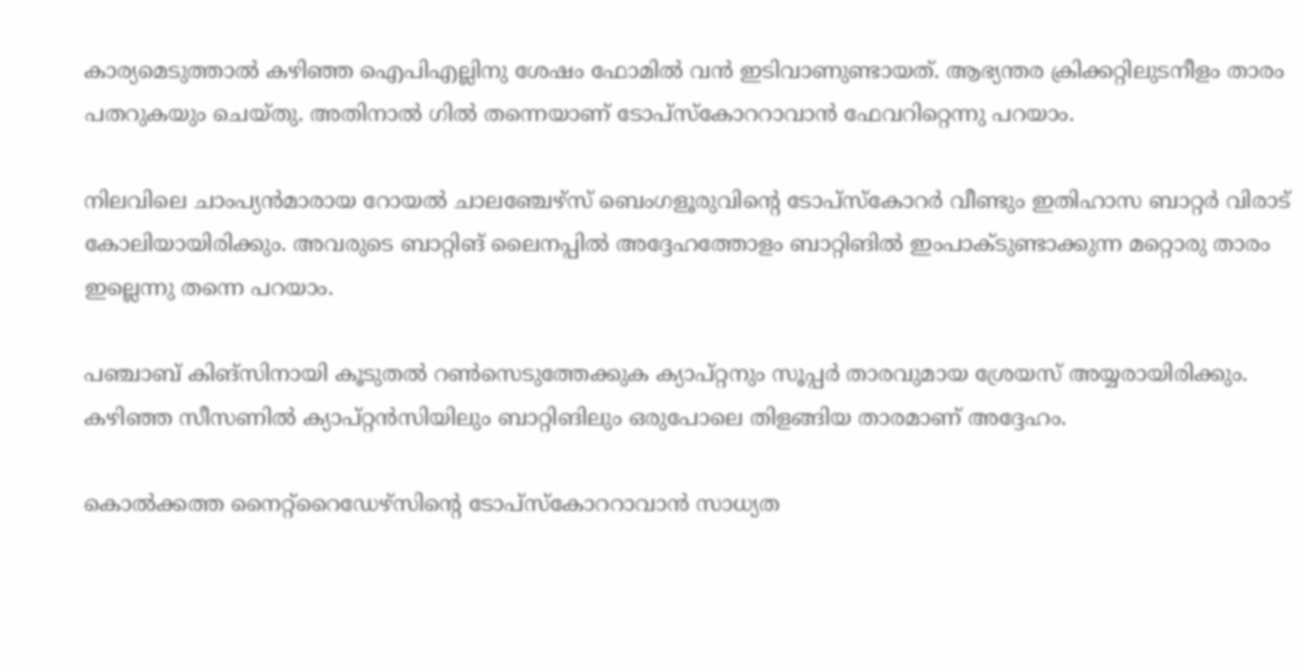കാര്യമെടുത്താല്‍ കഴിഞ്ഞ ഐപിഎല്ലിനു ശേഷം ഫോമില്‍ വന്‍ ഇടിവാണുണ്ടായത്. ആഭ്യന്തര ക്രിക്കറ്റിലുടനീളം താരം പതറുകയും ചെയ്തു. അതിനാല്‍ ഗില്‍ തന്നെയാണ് ടോപ്‌സ്‌കോററാവാന്‍ ഫേവറിറ്റെന്നു പറയാം.

നിലവിലെ ചാംപ്യന്‍മാരായ റോയല്‍ ചാലഞ്ചേഴ്‌സ് ബെംഗളൂരുവിന്റെ ടോപ്‌സ്‌കോറര്‍ വീണ്ടും ഇതിഹാസ ബാറ്റര്‍ വിരാട് കോലിയായിരിക്കും. അവരുടെ ബാറ്റിങ് ലൈനപ്പില്‍ അദ്ദേഹത്തോളം ബാറ്റിങില്‍ ഇംപാക്ടുണ്ടാക്കുന്ന മറ്റൊരു താരം ഇല്ലെന്നു തന്നെ പറയാം.

പഞ്ചാബ് കിങ്‌സിനായി കൂടുതല്‍ റണ്‍സെടുത്തേക്കുക ക്യാപ്റ്റനും സൂപ്പര്‍ താരവുമായ ശ്രേയസ് അയ്യരായിരിക്കും. കഴിഞ്ഞ സീസണില്‍ ക്യാപ്റ്റന്‍സിയിലും ബാറ്റിങിലും ഒരുപോലെ തിളങ്ങിയ താരമാണ് അദ്ദേഹം.

കൊല്‍ക്കത്ത നൈറ്റ്‌റൈഡേഴ്‌സിന്റെ ടോപ്‌സ്‌കോററാവാന്‍ സാധ്യത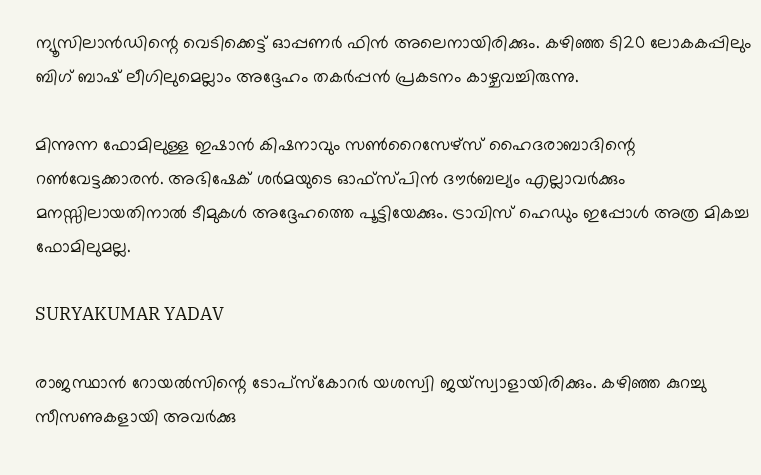ന്യൂസിലാന്‍ഡിന്റെ വെടിക്കെട്ട് ഓപ്പണര്‍ ഫിന്‍ അലെനായിരിക്കും. കഴിഞ്ഞ ടി20 ലോകകപ്പിലും ബിഗ് ബാഷ് ലീഗിലുമെല്ലാം അദ്ദേഹം തകര്‍പ്പന്‍ പ്രകടനം കാഴ്ചവച്ചിരുന്നു.

മിന്നുന്ന ഫോമിലുള്ള ഇഷാന്‍ കിഷനാവും സണ്‍റൈസേഴ്‌സ് ഹൈദരാബാദിന്റെ റണ്‍വേട്ടക്കാരന്‍. അഭിഷേക് ശര്‍മയുടെ ഓഫ്‌സ്പിന്‍ ദൗര്‍ബല്യം എല്ലാവര്‍ക്കും മനസ്സിലായതിനാല്‍ ടീമുകള്‍ അദ്ദേഹത്തെ പൂട്ടിയേക്കും. ട്രാവിസ് ഹെഡും ഇപ്പോള്‍ അത്ര മികച്ച ഫോമിലുമല്ല.

SURYAKUMAR YADAV

രാജസ്ഥാന്‍ റോയല്‍സിന്റെ ടോപ്‌സ്‌കോറര്‍ യശസ്വി ജയ്‌സ്വാളായിരിക്കും. കഴിഞ്ഞ കുറച്ചു സീസണുകളായി അവര്‍ക്കു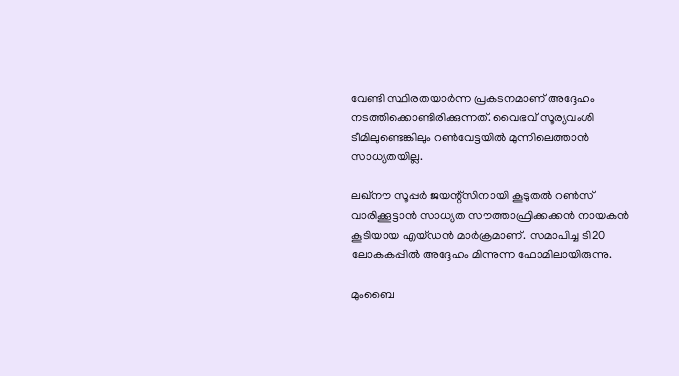വേണ്ടി സ്ഥിരതയാര്‍ന്ന പ്രകടനമാണ് അദ്ദേഹം നടത്തിക്കൊണ്ടിരിക്കുന്നത്. വൈഭവ് സൂര്യവംശി ടീമിലുണ്ടെങ്കിലും റണ്‍വേട്ടയില്‍ മുന്നിലെത്താന്‍ സാധ്യതയില്ല.

ലഖ്‌നൗ സൂപ്പര്‍ ജയന്റ്‌സിനായി കൂടുതല്‍ റണ്‍സ് വാരിക്കൂട്ടാന്‍ സാധ്യത സൗത്താഫ്രിക്കക്കന്‍ നായകന്‍ കൂടിയായ എയ്ഡന്‍ മാര്‍ക്രമാണ്. സമാപിച്ച ടി20 ലോകകപ്പില്‍ അദ്ദേഹം മിന്നുന്ന ഫോമിലായിരുന്നു.

മുംബൈ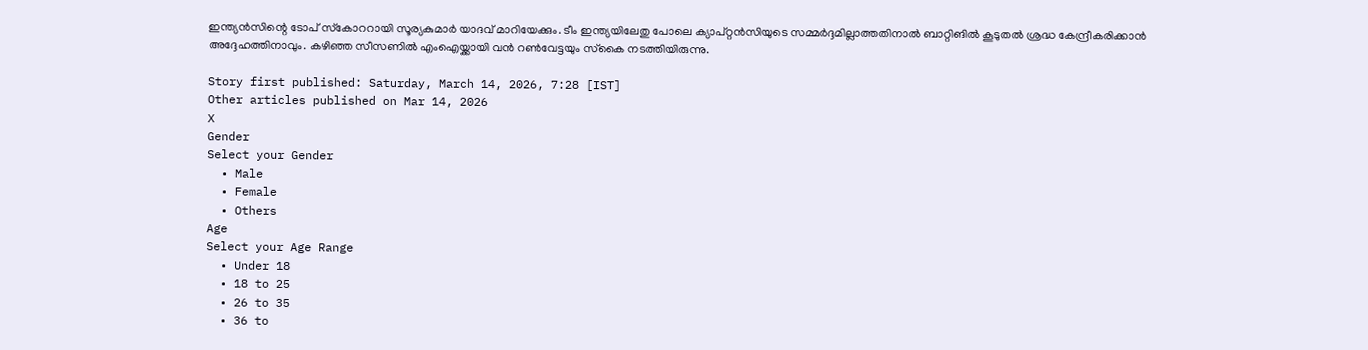ഇന്ത്യന്‍സിന്റെ ടോപ് സ്‌കോററായി സൂര്യകുമാര്‍ യാദവ് മാറിയേക്കും. ടീം ഇന്ത്യയിലേതു പോലെ ക്യാപ്റ്റന്‍സിയുടെ സമ്മര്‍ദ്ദമില്ലാത്തതിനാല്‍ ബാറ്റിങില്‍ കൂടുതല്‍ ശ്രദ്ധ കേന്ദ്രീകരിക്കാന്‍ അദ്ദേഹത്തിനാവും. കഴിഞ്ഞ സീസണില്‍ എംഐയ്ക്കായി വന്‍ റണ്‍വേട്ടയും സ്‌കൈ നടത്തിയിരുന്നു.

Story first published: Saturday, March 14, 2026, 7:28 [IST]
Other articles published on Mar 14, 2026
X
Gender
Select your Gender
  • Male
  • Female
  • Others
Age
Select your Age Range
  • Under 18
  • 18 to 25
  • 26 to 35
  • 36 to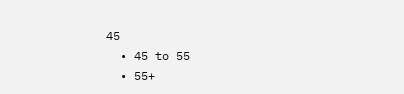45
  • 45 to 55
  • 55+